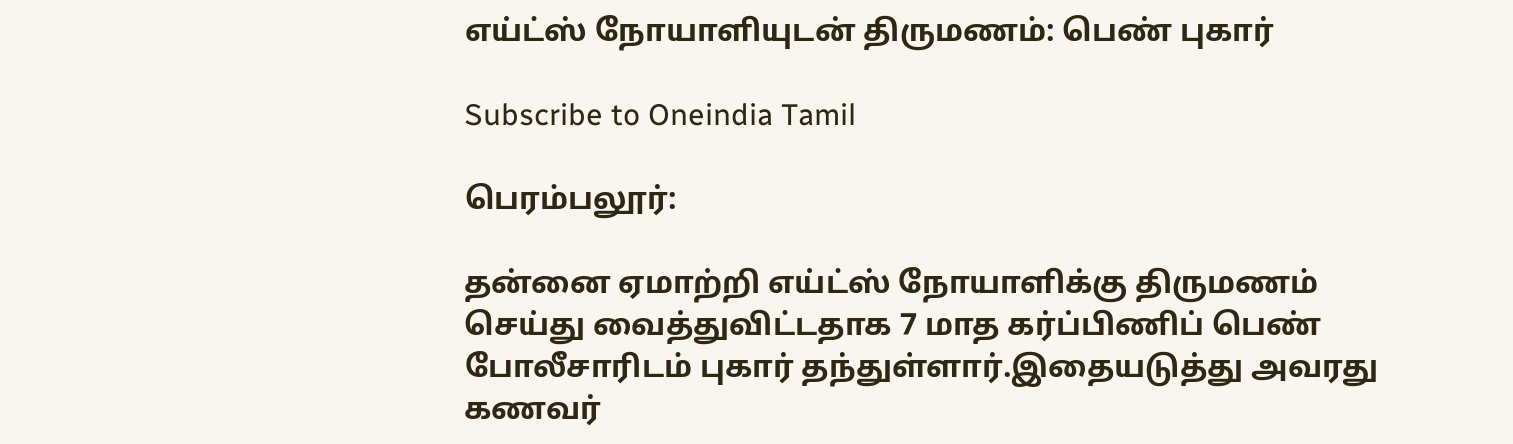எய்ட்ஸ் நோயாளியுடன் திருமணம்: பெண் புகார்

Subscribe to Oneindia Tamil

பெரம்பலூர்:

தன்னை ஏமாற்றி எய்ட்ஸ் நோயாளிக்கு திருமணம் செய்து வைத்துவிட்டதாக 7 மாத கர்ப்பிணிப் பெண் போலீசாரிடம் புகார் தந்துள்ளார்.இதையடுத்து அவரது கணவர்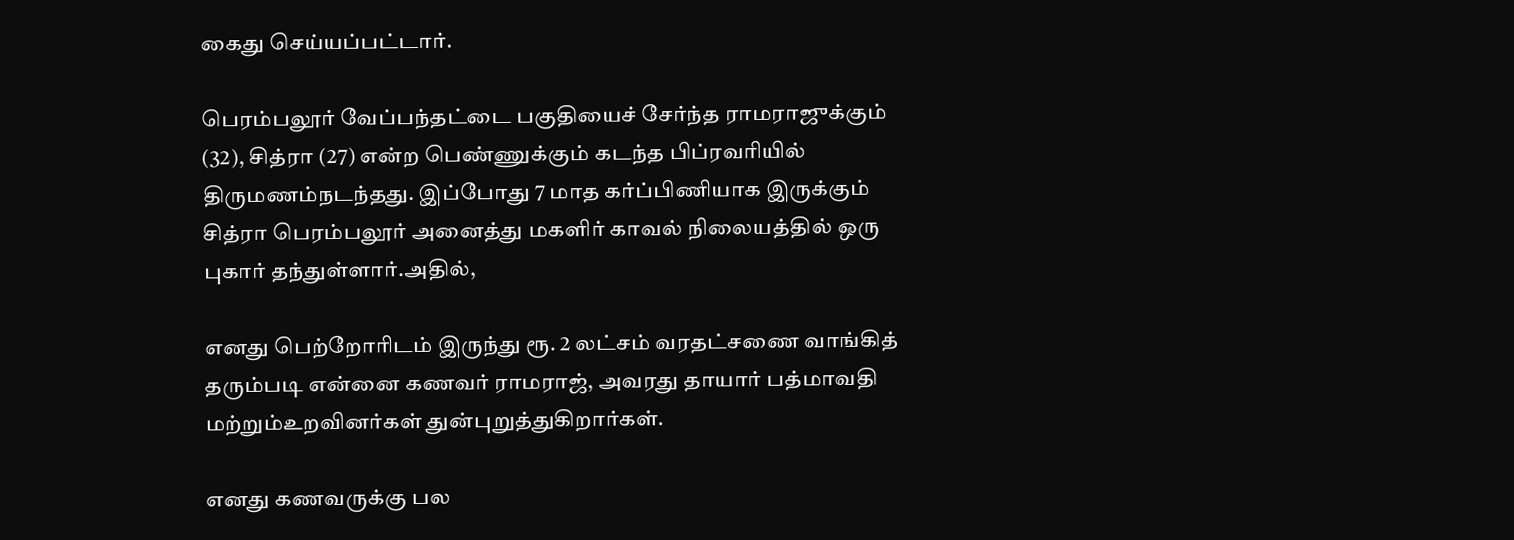கைது செய்யப்பட்டார்.

பெரம்பலூர் வேப்பந்தட்டை பகுதியைச் சேர்ந்த ராமராஜுக்கும் (32), சித்ரா (27) என்ற பெண்ணுக்கும் கடந்த பிப்ரவரியில் திருமணம்நடந்தது. இப்போது 7 மாத கர்ப்பிணியாக இருக்கும் சித்ரா பெரம்பலூர் அனைத்து மகளிர் காவல் நிலையத்தில் ஒரு புகார் தந்துள்ளார்.அதில்,

எனது பெற்றோரிடம் இருந்து ரூ. 2 லட்சம் வரதட்சணை வாங்கித் தரும்படி என்னை கணவர் ராமராஜ், அவரது தாயார் பத்மாவதி மற்றும்உறவினர்கள் துன்புறுத்துகிறார்கள்.

எனது கணவருக்கு பல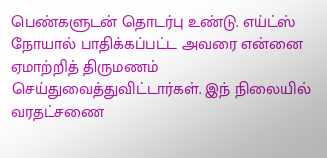பெண்களுடன் தொடர்பு உண்டு. எய்ட்ஸ் நோயால் பாதிக்கப்பட்ட அவரை என்னை ஏமாற்றித் திருமணம் செய்துவைத்துவிட்டார்கள். இந் நிலையில் வரதட்சணை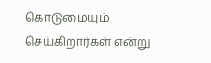கொடுமையும் செய்கிறார்கள் என்று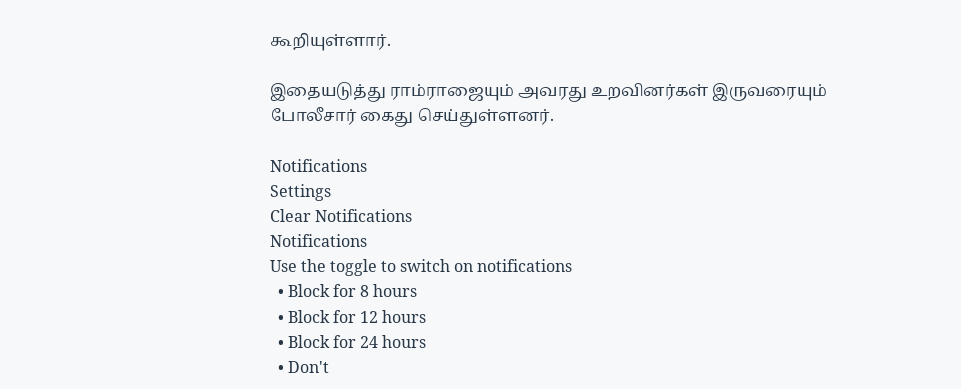கூறியுள்ளார்.

இதையடுத்து ராம்ராஜையும் அவரது உறவினர்கள் இருவரையும் போலீசார் கைது செய்துள்ளனர்.

Notifications
Settings
Clear Notifications
Notifications
Use the toggle to switch on notifications
  • Block for 8 hours
  • Block for 12 hours
  • Block for 24 hours
  • Don't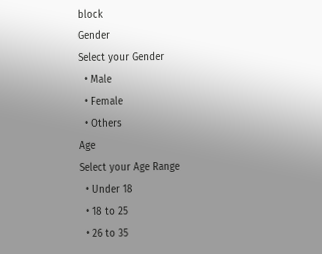block
Gender
Select your Gender
  • Male
  • Female
  • Others
Age
Select your Age Range
  • Under 18
  • 18 to 25
  • 26 to 35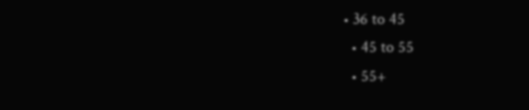• 36 to 45
  • 45 to 55
  • 55+